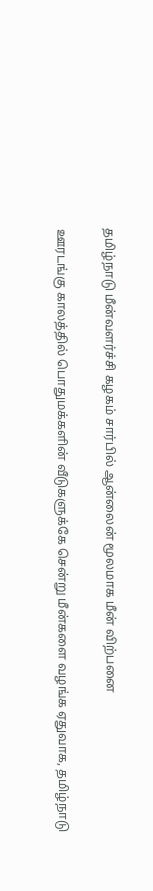தமிழ்நாடு மீன்வளர்ச்சி கழகம் சார்பில் ஆன்லைன் மூலமாக மீன் விற்பனை

ஊரடங்கு காலத்தில் பொதுமக்களின் வீடுகளுக்கே சென்று மீன்களை வழங்க ஏதுவாக, தமிழ்நாடு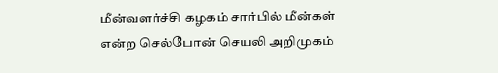மீன்வளர்ச்சி கழகம் சார்பில் மீன்கள் என்ற செல்போன் செயலி அறிமுகம்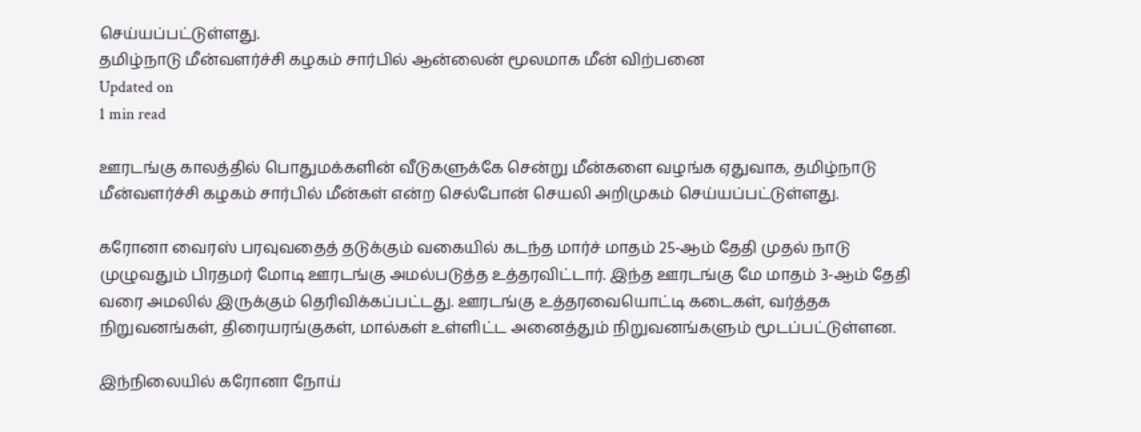செய்யப்பட்டுள்ளது.
தமிழ்நாடு மீன்வளர்ச்சி கழகம் சார்பில் ஆன்லைன் மூலமாக மீன் விற்பனை
Updated on
1 min read

ஊரடங்கு காலத்தில் பொதுமக்களின் வீடுகளுக்கே சென்று மீன்களை வழங்க ஏதுவாக, தமிழ்நாடு மீன்வளர்ச்சி கழகம் சார்பில் மீன்கள் என்ற செல்போன் செயலி அறிமுகம் செய்யப்பட்டுள்ளது.

கரோனா வைரஸ் பரவுவதைத் தடுக்கும் வகையில் கடந்த மார்ச் மாதம் 25-ஆம் தேதி முதல் நாடு முழுவதும் பிரதமர் மோடி ஊரடங்கு அமல்படுத்த உத்தரவிட்டார். இந்த ஊரடங்கு மே மாதம் 3-ஆம் தேதி வரை அமலில் இருக்கும் தெரிவிக்கப்பட்டது. ஊரடங்கு உத்தரவையொட்டி கடைகள், வர்த்தக நிறுவனங்கள், திரையரங்குகள், மால்கள் உள்ளிட்ட அனைத்தும் நிறுவனங்களும் மூடப்பட்டுள்ளன.

இந்நிலையில் கரோனா நோய்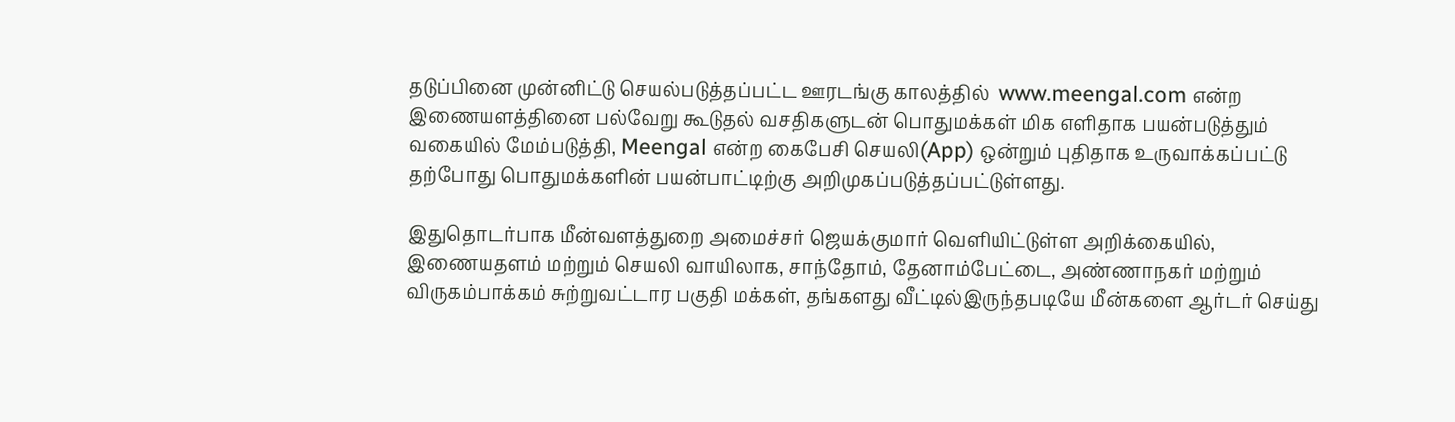தடுப்பினை முன்னிட்டு செயல்படுத்தப்பட்ட ஊரடங்கு காலத்தில்  www.meengal.com என்ற இணையளத்தினை பல்வேறு கூடுதல் வசதிகளுடன் பொதுமக்கள் மிக எளிதாக பயன்படுத்தும் வகையில் மேம்படுத்தி, Meengal என்ற கைபேசி செயலி(App) ஒன்றும் புதிதாக உருவாக்கப்பட்டு தற்போது பொதுமக்களின் பயன்பாட்டிற்கு அறிமுகப்படுத்தப்பட்டுள்ளது.

இதுதொடர்பாக மீன்வளத்துறை அமைச்சர் ஜெயக்குமார் வெளியிட்டுள்ள அறிக்கையில், இணையதளம் மற்றும் செயலி வாயிலாக, சாந்தோம், தேனாம்பேட்டை, அண்ணாநகர் மற்றும் விருகம்பாக்கம் சுற்றுவட்டார பகுதி மக்கள், தங்களது வீட்டில்இருந்தபடியே மீன்களை ஆர்டர் செய்து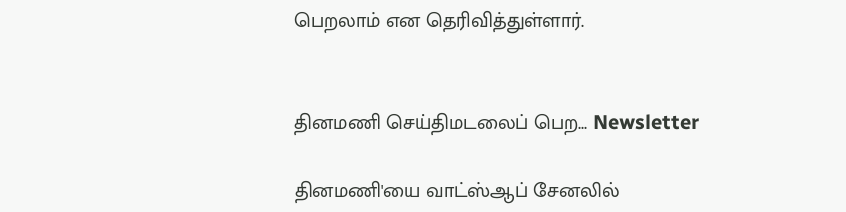பெறலாம் என தெரிவித்துள்ளார்.


தினமணி செய்திமடலைப் பெற... Newsletter

தினமணி'யை வாட்ஸ்ஆப் சேனலில்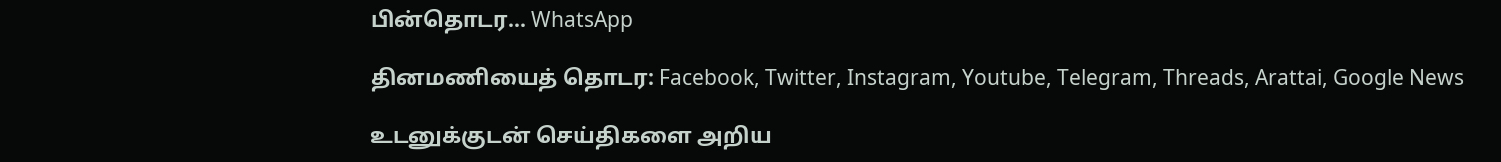பின்தொடர... WhatsApp

தினமணியைத் தொடர: Facebook, Twitter, Instagram, Youtube, Telegram, Threads, Arattai, Google News

உடனுக்குடன் செய்திகளை அறிய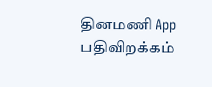தினமணி App பதிவிறக்கம்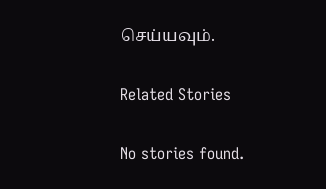செய்யவும்.

Related Stories

No stories found.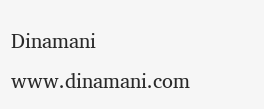Dinamani
www.dinamani.com